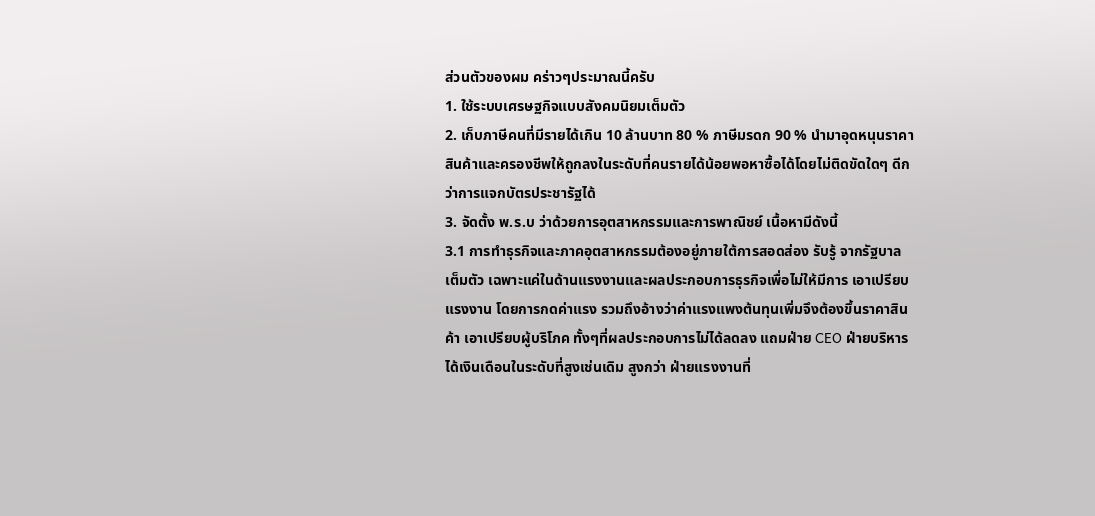ส่วนตัวของผม คร่าวๆประมาณนี้ครับ
1. ใช้ระบบเศรษฐกิจแบบสังคมนิยมเต็มตัว
2. เก็บภาษีคนที่มีรายได้เกิน 10 ล้านบาท 80 % ภาษีมรดก 90 % นำมาอุดหนุนราคาสินค้าและครองชีพให้ถูกลงในระดับที่คนรายได้น้อยพอหาซื้อได้โดยไม่ติดขัดใดๆ ดีกว่าการแจกบัตรประชารัฐได้
3. จัดตั้ง พ.ร.บ ว่าด้วยการอุตสาหกรรมและการพาณิชย์ เนื้อหามีดังนี้
3.1 การทำธุรกิจและภาคอุตสาหกรรมต้องอยู่ภายใต้การสอดส่อง รับรู้ จากรัฐบาลเต็มตัว เฉพาะแค่ในด้านแรงงานและผลประกอบการธุรกิจเพื่อไม่ให้มีการ เอาเปรียบแรงงาน โดยการกดค่าแรง รวมถึงอ้างว่าค่าแรงแพงต้นทุนเพิ่มจึงต้องขึ้นราคาสินค้า เอาเปรียบผู้บริโภค ทั้งๆที่ผลประกอบการไม่ได้ลดลง แถมฝ่าย CEO ฝ่ายบริหาร ได้เงินเดือนในระดับที่สูงเช่นเดิม สูงกว่า ฝ่ายแรงงานที่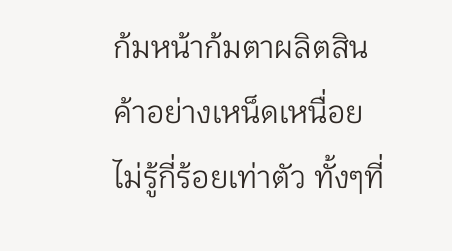ก้มหน้าก้มตาผลิตสินค้าอย่างเหน็ดเหนื่อยไม่รู้กี่ร้อยเท่าตัว ทั้งๆที่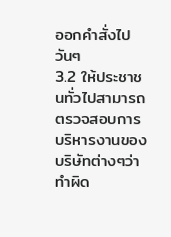ออกคำสั่งไปวันๆ
3.2 ให้ประชาชนทั่วไปสามารถตรวจสอบการบริหารงานของบริษัทต่างๆว่าทำผิด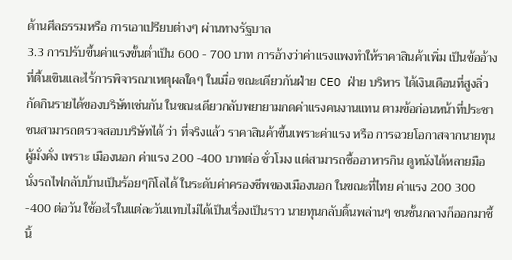ด้านศีลธรรมหรือ การเอาเปรียบต่างๆ ผ่านทางรัฐบาล
3.3 การปรับขึ้นค่าแรงขั้นตํ่าเป็น 600 - 700 บาท การอ้างว่าค่าแรงแพงทำให้ราคาสินค้าเพิ่ม เป็นข้ออ้างที่ตื้นเขินและไร้การพิจารณาเหตุผลใดๆ ในเมื่อ ขณะเดียวกันฝ่าย CEO ฝ่าย บริหาร ได้เงินเดือนที่สูงลิ่วกัดกินรายได้ของบริษัทเช่นกัน ในขณะเดียวกลับพยายามกดค่าแรงคนงานแทน ตามข้อก่อนหน้าที่ประชาชนสามารถตรวจสอบบริษัทได้ ว่า ที่จริงแล้ว ราคาสินค้าขึ้นเพราะค่าแรง หรือ การฉวยโอกาสจากนายทุนผู้มั่งคั่ง เพราะ เมืองนอก ค่าแรง 200 -400 บาทต่อ ชั่วโมง แต่สามารถซื้ออาหารกิน ดูหนังได้หลายมือ นั่งรถไฟกลับบ้านเป็นร้อยๆกิโลได้ ในระดับค่าครองชีพของเมืองนอก ในขณะที่ไทย ค่าแรง 200 300 -400 ต่อวัน ใช้อะไรในแต่ละวันแทบไม่ได้เป็นเรื่องเป็นราว นายทุนกลับดิ้นพล่านๆ ชนชั้นกลางก็ออกมาชี้นิ้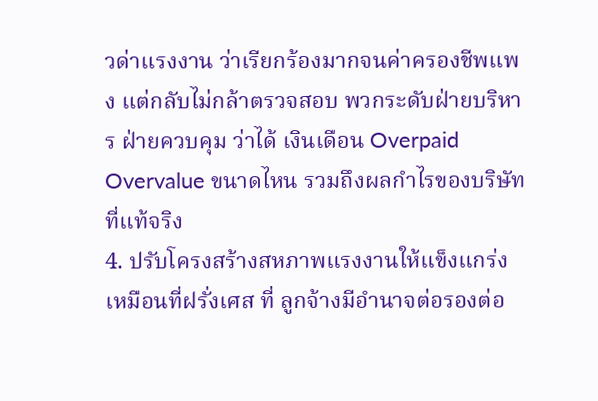วด่าแรงงาน ว่าเรียกร้องมากจนค่าครองชีพแพง แต่กลับไม่กล้าตรวจสอบ พวกระดับฝ่ายบริหาร ฝ่ายควบคุม ว่าได้ เงินเดือน Overpaid Overvalue ขนาดไหน รวมถึงผลกำไรของบริษัทที่แท้จริง
4. ปรับโครงสร้างสหภาพแรงงานให้แข็งแกร่ง เหมือนที่ฝรั่งเศส ที่ ลูกจ้างมีอำนาจต่อรองต่อ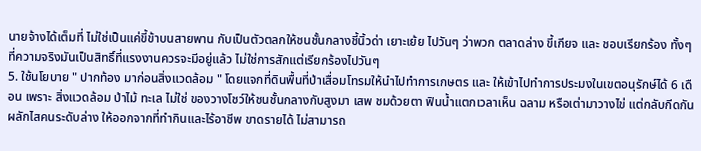นายจ้างได้เต็มที่ ไม่ใช่เป็นแค่ขี้ข้าบนสายพาน กับเป็นตัวตลกให้ชนชั้นกลางชี้นิ้วด่า เยาะเย้ย ไปวันๆ ว่าพวก ตลาดล่าง ขี้เกียจ และ ชอบเรียกร้อง ทั้งๆที่ความจริงมันเป็นสิทธิ์ที่แรงงานควรจะมีอยู่แล้ว ไม่ใช่การสักแต่เรียกร้องไปวันๆ
5. ใช้นโยบาย " ปากท้อง มาก่อนสิ่งแวดล้อม " โดยแจกที่ดินพื้นที่ป่าเสื่อมโทรมให้นำไปทำการเกษตร และ ให้เข้าไปทำการประมงในเขตอนุรักษ์ได้ 6 เดือน เพราะ สิ่งแวดล้อม ป่าไม้ ทะเล ไม่ใช่ ของวางโชว์ให้ชนชั้นกลางกับสูงมา เสพ ชมด้วยตา ฟินนํ้าแตกเวลาเห็น ฉลาม หรือเต่ามาวางไข่ แต่กลับกีดกันผลักไสคนระดับล่าง ให้ออกจากที่ทำกินและไร้อาชีพ ขาดรายได้ ไม่สามารถ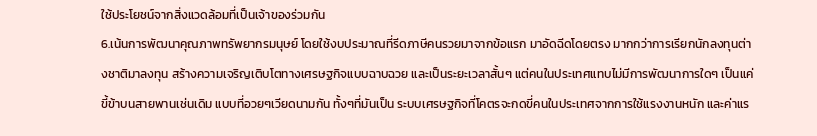ใช้ประโยชน์จากสิ่งแวดล้อมที่เป็นเจ้าของร่วมกัน
6.เน้นการพัฒนาคุณภาพทรัพยากรมนุษย์ โดยใช้งบประมาณที่รีดภาษีคนรวยมาจากข้อแรก มาอัดฉีดโดยตรง มากกว่าการเรียกนักลงทุนต่างชาติมาลงทุน สร้างความเจริญเติบโตทางเศรษฐกิจแบบฉาบฉวย และเป็นระยะเวลาสั้นๆ แต่คนในประเทศแทบไม่มีการพัฒนาการใดๆ เป็นแค่ ขี้ข้าบนสายพานเช่นเดิม แบบที่อวยๆเวียดนามกัน ทั้งๆที่มันเป็น ระบบเศรษฐกิจที่โคตรจะกดขี่คนในประเทศจากการใช้แรงงานหนัก และค่าแร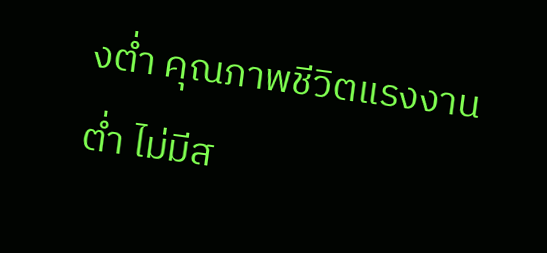งตํ่า คุณภาพชีวิตแรงงานตํ่า ไม่มีส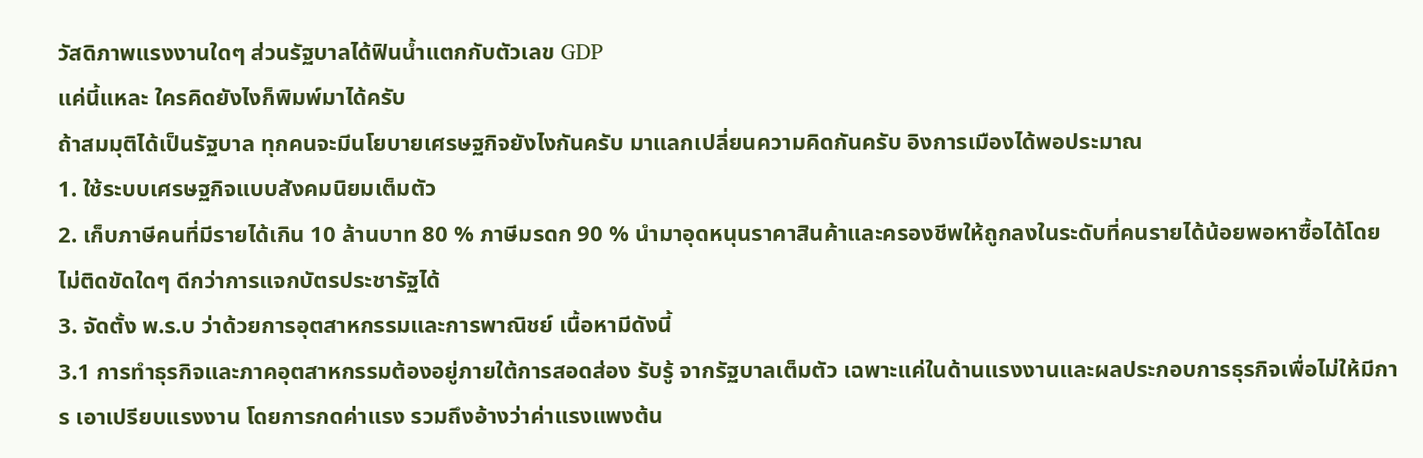วัสดิภาพแรงงานใดๆ ส่วนรัฐบาลได้ฟินนํ้าแตกกับตัวเลข GDP
แค่นี้แหละ ใครคิดยังไงก็พิมพ์มาได้ครับ
ถ้าสมมุติได้เป็นรัฐบาล ทุกคนจะมีนโยบายเศรษฐกิจยังไงกันครับ มาแลกเปลี่ยนความคิดกันครับ อิงการเมืองได้พอประมาณ
1. ใช้ระบบเศรษฐกิจแบบสังคมนิยมเต็มตัว
2. เก็บภาษีคนที่มีรายได้เกิน 10 ล้านบาท 80 % ภาษีมรดก 90 % นำมาอุดหนุนราคาสินค้าและครองชีพให้ถูกลงในระดับที่คนรายได้น้อยพอหาซื้อได้โดยไม่ติดขัดใดๆ ดีกว่าการแจกบัตรประชารัฐได้
3. จัดตั้ง พ.ร.บ ว่าด้วยการอุตสาหกรรมและการพาณิชย์ เนื้อหามีดังนี้
3.1 การทำธุรกิจและภาคอุตสาหกรรมต้องอยู่ภายใต้การสอดส่อง รับรู้ จากรัฐบาลเต็มตัว เฉพาะแค่ในด้านแรงงานและผลประกอบการธุรกิจเพื่อไม่ให้มีการ เอาเปรียบแรงงาน โดยการกดค่าแรง รวมถึงอ้างว่าค่าแรงแพงต้น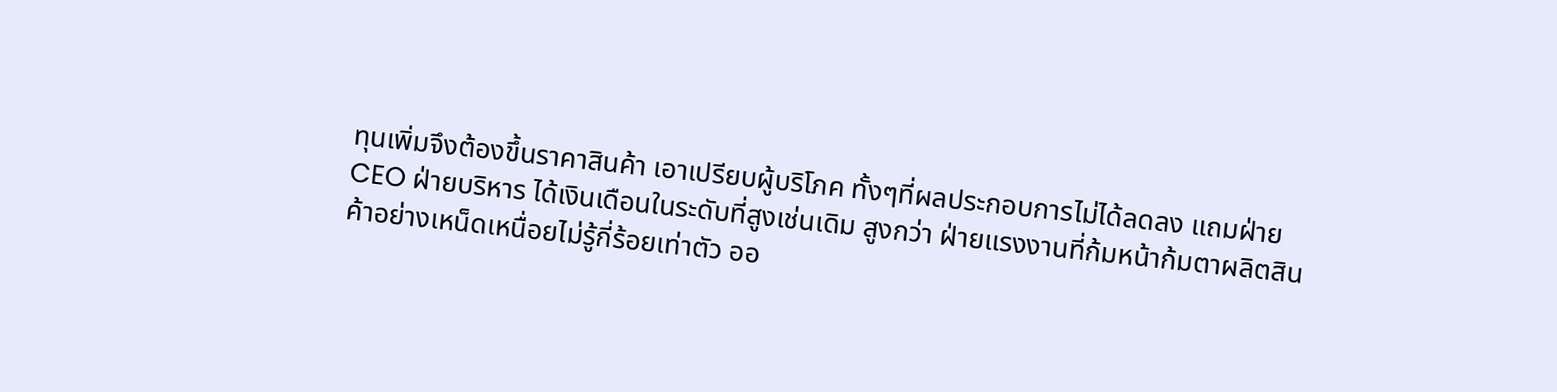ทุนเพิ่มจึงต้องขึ้นราคาสินค้า เอาเปรียบผู้บริโภค ทั้งๆที่ผลประกอบการไม่ได้ลดลง แถมฝ่าย CEO ฝ่ายบริหาร ได้เงินเดือนในระดับที่สูงเช่นเดิม สูงกว่า ฝ่ายแรงงานที่ก้มหน้าก้มตาผลิตสินค้าอย่างเหน็ดเหนื่อยไม่รู้กี่ร้อยเท่าตัว ออ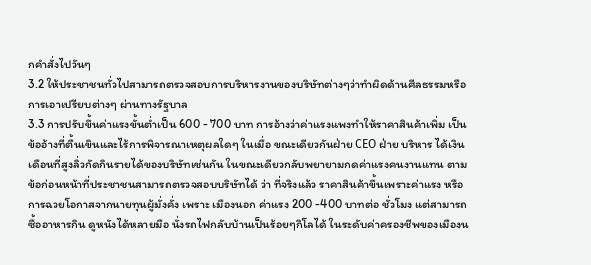กคำสั่งไปวันๆ
3.2 ให้ประชาชนทั่วไปสามารถตรวจสอบการบริหารงานของบริษัทต่างๆว่าทำผิดด้านศีลธรรมหรือ การเอาเปรียบต่างๆ ผ่านทางรัฐบาล
3.3 การปรับขึ้นค่าแรงขั้นตํ่าเป็น 600 - 700 บาท การอ้างว่าค่าแรงแพงทำให้ราคาสินค้าเพิ่ม เป็นข้ออ้างที่ตื้นเขินและไร้การพิจารณาเหตุผลใดๆ ในเมื่อ ขณะเดียวกันฝ่าย CEO ฝ่าย บริหาร ได้เงินเดือนที่สูงลิ่วกัดกินรายได้ของบริษัทเช่นกัน ในขณะเดียวกลับพยายามกดค่าแรงคนงานแทน ตามข้อก่อนหน้าที่ประชาชนสามารถตรวจสอบบริษัทได้ ว่า ที่จริงแล้ว ราคาสินค้าขึ้นเพราะค่าแรง หรือ การฉวยโอกาสจากนายทุนผู้มั่งคั่ง เพราะ เมืองนอก ค่าแรง 200 -400 บาทต่อ ชั่วโมง แต่สามารถซื้ออาหารกิน ดูหนังได้หลายมือ นั่งรถไฟกลับบ้านเป็นร้อยๆกิโลได้ ในระดับค่าครองชีพของเมืองน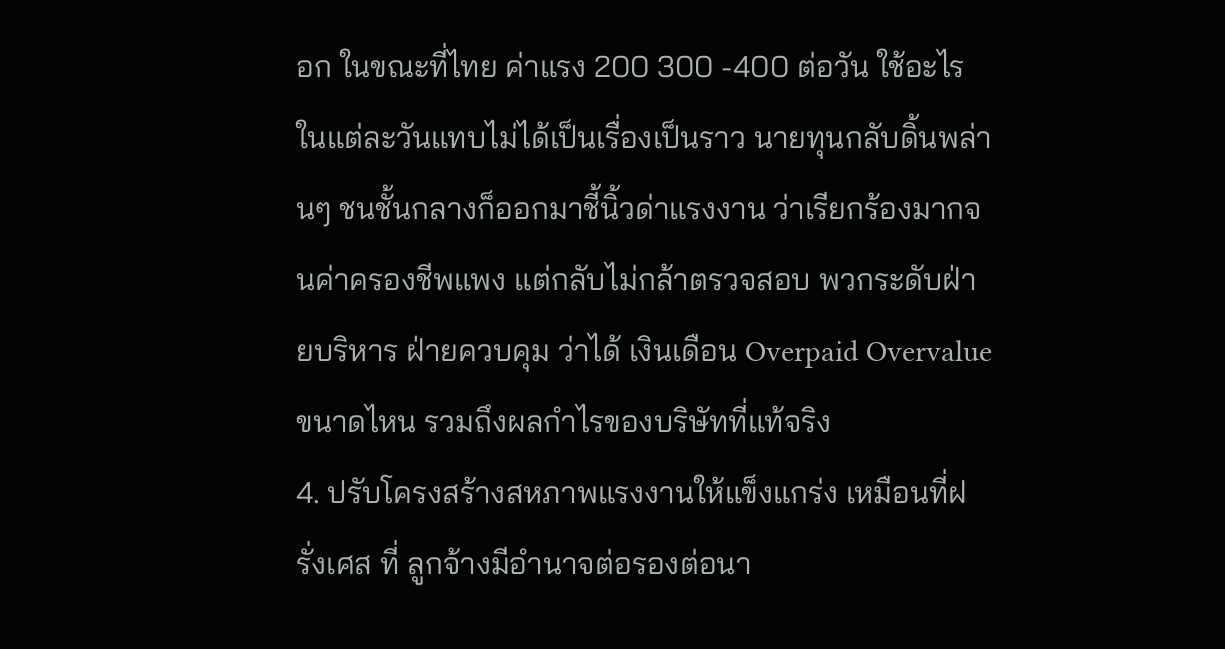อก ในขณะที่ไทย ค่าแรง 200 300 -400 ต่อวัน ใช้อะไรในแต่ละวันแทบไม่ได้เป็นเรื่องเป็นราว นายทุนกลับดิ้นพล่านๆ ชนชั้นกลางก็ออกมาชี้นิ้วด่าแรงงาน ว่าเรียกร้องมากจนค่าครองชีพแพง แต่กลับไม่กล้าตรวจสอบ พวกระดับฝ่ายบริหาร ฝ่ายควบคุม ว่าได้ เงินเดือน Overpaid Overvalue ขนาดไหน รวมถึงผลกำไรของบริษัทที่แท้จริง
4. ปรับโครงสร้างสหภาพแรงงานให้แข็งแกร่ง เหมือนที่ฝรั่งเศส ที่ ลูกจ้างมีอำนาจต่อรองต่อนา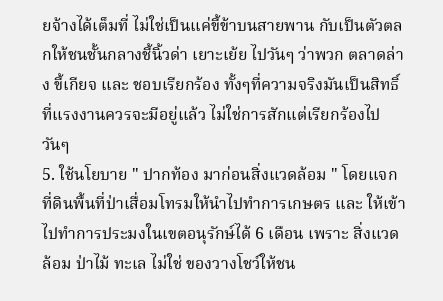ยจ้างได้เต็มที่ ไม่ใช่เป็นแค่ขี้ข้าบนสายพาน กับเป็นตัวตลกให้ชนชั้นกลางชี้นิ้วด่า เยาะเย้ย ไปวันๆ ว่าพวก ตลาดล่าง ขี้เกียจ และ ชอบเรียกร้อง ทั้งๆที่ความจริงมันเป็นสิทธิ์ที่แรงงานควรจะมีอยู่แล้ว ไม่ใช่การสักแต่เรียกร้องไปวันๆ
5. ใช้นโยบาย " ปากท้อง มาก่อนสิ่งแวดล้อม " โดยแจกที่ดินพื้นที่ป่าเสื่อมโทรมให้นำไปทำการเกษตร และ ให้เข้าไปทำการประมงในเขตอนุรักษ์ได้ 6 เดือน เพราะ สิ่งแวดล้อม ป่าไม้ ทะเล ไม่ใช่ ของวางโชว์ให้ชน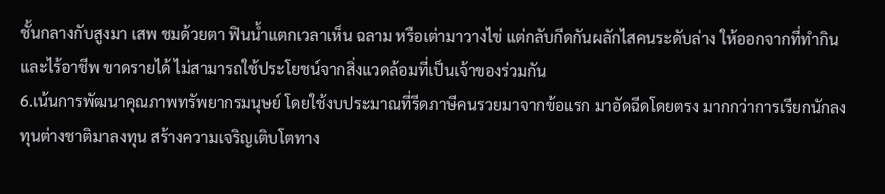ชั้นกลางกับสูงมา เสพ ชมด้วยตา ฟินนํ้าแตกเวลาเห็น ฉลาม หรือเต่ามาวางไข่ แต่กลับกีดกันผลักไสคนระดับล่าง ให้ออกจากที่ทำกินและไร้อาชีพ ขาดรายได้ ไม่สามารถใช้ประโยชน์จากสิ่งแวดล้อมที่เป็นเจ้าของร่วมกัน
6.เน้นการพัฒนาคุณภาพทรัพยากรมนุษย์ โดยใช้งบประมาณที่รีดภาษีคนรวยมาจากข้อแรก มาอัดฉีดโดยตรง มากกว่าการเรียกนักลงทุนต่างชาติมาลงทุน สร้างความเจริญเติบโตทาง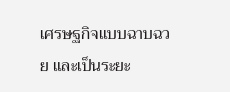เศรษฐกิจแบบฉาบฉวย และเป็นระยะ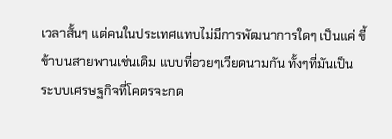เวลาสั้นๆ แต่คนในประเทศแทบไม่มีการพัฒนาการใดๆ เป็นแค่ ขี้ข้าบนสายพานเช่นเดิม แบบที่อวยๆเวียดนามกัน ทั้งๆที่มันเป็น ระบบเศรษฐกิจที่โคตรจะกด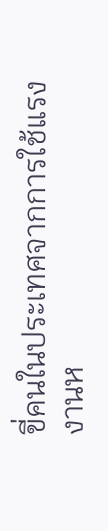ขี่คนในประเทศจากการใช้แรงงานห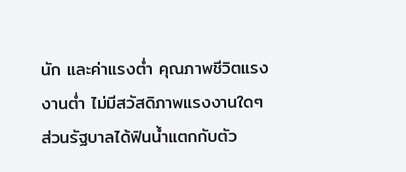นัก และค่าแรงตํ่า คุณภาพชีวิตแรงงานตํ่า ไม่มีสวัสดิภาพแรงงานใดๆ ส่วนรัฐบาลได้ฟินนํ้าแตกกับตัว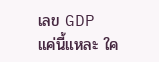เลข GDP
แค่นี้แหละ ใค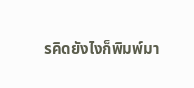รคิดยังไงก็พิมพ์มา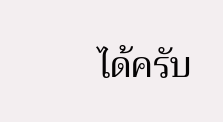ได้ครับ